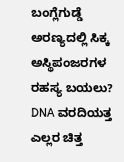ಬಂಗ್ಲೆಗುಡ್ಡೆ ಅರಣ್ಯದಲ್ಲಿ ಸಿಕ್ಕ ಅಸ್ಥಿಪಂಜರಗಳ ರಹಸ್ಯ ಬಯಲು? DNA ವರದಿಯತ್ತ ಎಲ್ಲರ ಚಿತ್ತ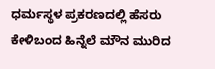ಧರ್ಮಸ್ಥಳ ಪ್ರಕರಣದಲ್ಲಿ ಹೆಸರು ಕೇಳಿಬಂದ ಹಿನ್ನೆಲೆ ಮೌನ ಮುರಿದ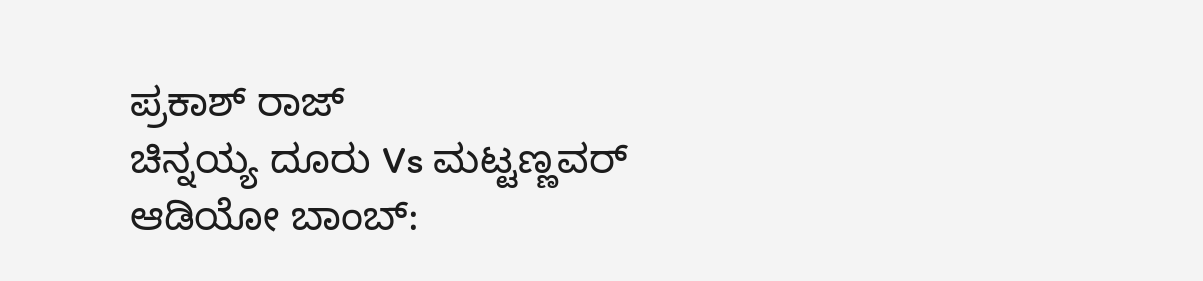ಪ್ರಕಾಶ್ ರಾಜ್
ಚಿನ್ನಯ್ಯ ದೂರು Vs ಮಟ್ಟಣ್ಣವರ್ ಆಡಿಯೋ ಬಾಂಬ್: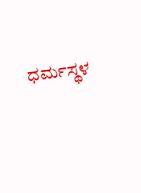ಧರ್ಮಸ್ಥಳ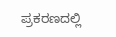ಪ್ರಕರಣದಲ್ಲಿ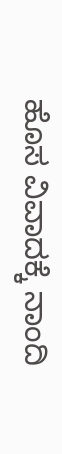ಹೊಸ ವಿವಾದಕ್ಕೆ ನಾಂದಿ